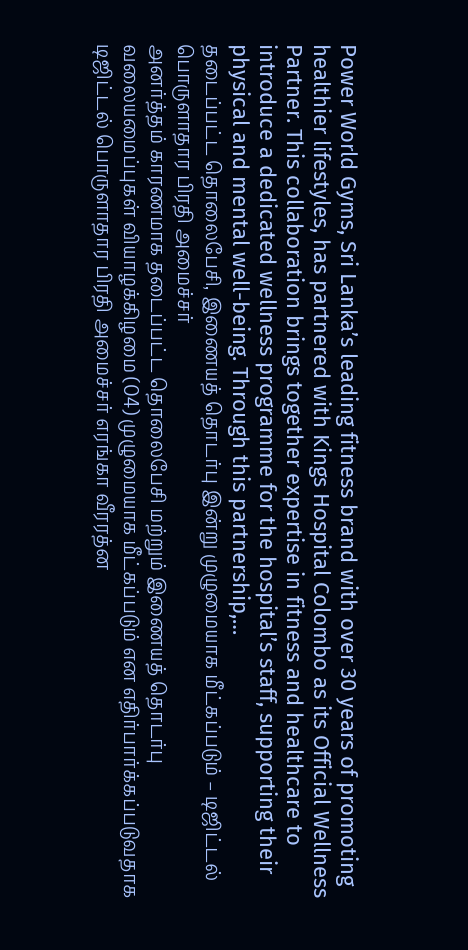Power World Gyms, Sri Lanka’s leading fitness brand with over 30 years of promoting healthier lifestyles, has partnered with Kings Hospital Colombo as its Official Wellness Partner. This collaboration brings together expertise in fitness and healthcare to introduce a dedicated wellness programme for the hospital’s staff, supporting their physical and mental well-being. Through this partnership,…
தடைப்பட்ட தொலைபேசி, இணையத் தொடர்பு இன்று முழுமையாக மீட்கப்படும் – டிஜிட்டல் பொருளாதார பிரதி அமைச்சர்
அனர்த்தம் காரணமாக தடைப்பட்ட தொலைபேசி மற்றும் இணையத் தொடர்பு வலையமைப்புகள் வியாழக்கிழமை (04) முழுமையாக மீட்கப்படும் என எதிர்பார்க்கப்படுவதாக டிஜிட்டல் பொருளாதார பிரதி அமைச்சர் எரங்கா வீரரத்ன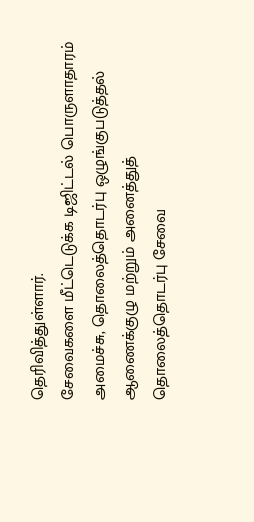தெரிவித்துள்ளார்.
சேவைகளை மீட்டெடுக்க டிஜிட்டல் பொருளாதாரம் அமைச்சு, தொலைத்தொடர்பு ஒழுங்குபடுத்தல் ஆணைக்குழு மற்றும் அனைத்துத் தொலைத்தொடர்பு சேவை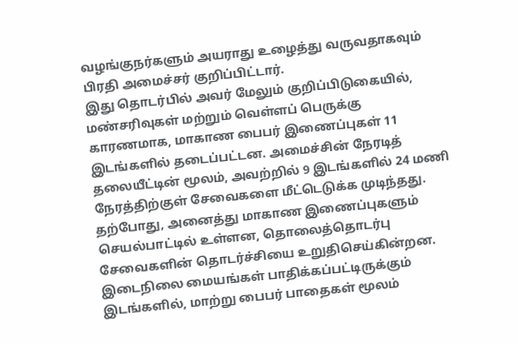வழங்குநர்களும் அயராது உழைத்து வருவதாகவும் பிரதி அமைச்சர் குறிப்பிட்டார்.
இது தொடர்பில் அவர் மேலும் குறிப்பிடுகையில்,
மண்சரிவுகள் மற்றும் வெள்ளப் பெருக்கு காரணமாக, மாகாண பைபர் இணைப்புகள் 11 இடங்களில் தடைப்பட்டன. அமைச்சின் நேரடித் தலையீட்டின் மூலம், அவற்றில் 9 இடங்களில் 24 மணி நேரத்திற்குள் சேவைகளை மீட்டெடுக்க முடிந்தது. தற்போது, அனைத்து மாகாண இணைப்புகளும் செயல்பாட்டில் உள்ளன, தொலைத்தொடர்பு சேவைகளின் தொடர்ச்சியை உறுதிசெய்கின்றன.
இடைநிலை மையங்கள் பாதிக்கப்பட்டிருக்கும் இடங்களில், மாற்று பைபர் பாதைகள் மூலம்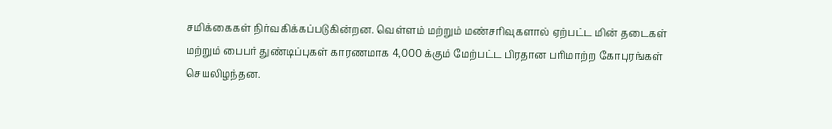சமிக்கைகள் நிர்வகிக்கப்படுகின்றன. வெள்ளம் மற்றும் மண்சரிவுகளால் ஏற்பட்ட மின் தடைகள் மற்றும் பைபர் துண்டிப்புகள் காரணமாக 4,000 க்கும் மேற்பட்ட பிரதான பரிமாற்ற கோபுரங்கள் செயலிழந்தன.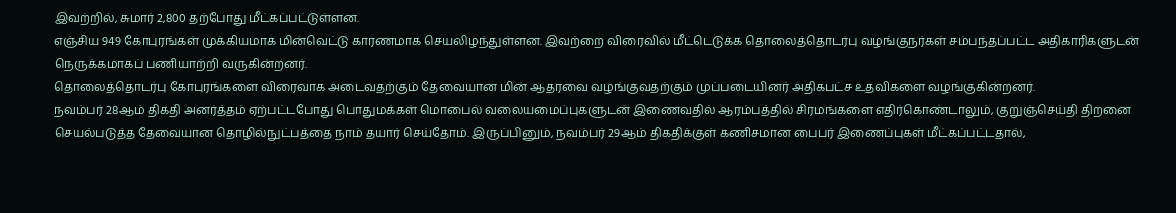இவற்றில், சுமார் 2,800 தற்போது மீட்கப்பட்டுள்ளன.
எஞ்சிய 949 கோபுரங்கள் முக்கியமாக மின்வெட்டு காரணமாக செயலிழந்துள்ளன. இவற்றை விரைவில் மீட்டெடுக்க தொலைத்தொடர்பு வழங்குநர்கள் சம்பந்தப்பட்ட அதிகாரிகளுடன் நெருக்கமாகப் பணியாற்றி வருகின்றனர்.
தொலைத்தொடர்பு கோபுரங்களை விரைவாக அடைவதற்கும் தேவையான மின் ஆதரவை வழங்குவதற்கும் முப்படையினர் அதிகபட்ச உதவிகளை வழங்குகின்றனர்.
நவம்பர் 28ஆம் திகதி அனர்த்தம் ஏற்பட்டபோது பொதுமக்கள் மொபைல் வலையமைப்புகளுடன் இணைவதில் ஆரம்பத்தில் சிரமங்களை எதிர்கொண்டாலும், குறுஞ்செய்தி திறனை செயல்படுத்த தேவையான தொழில்நுட்பத்தை நாம் தயார் செய்தோம். இருப்பினும், நவம்பர் 29ஆம் திகதிக்குள் கணிசமான பைபர் இணைப்புகள் மீட்கப்பட்டதால்,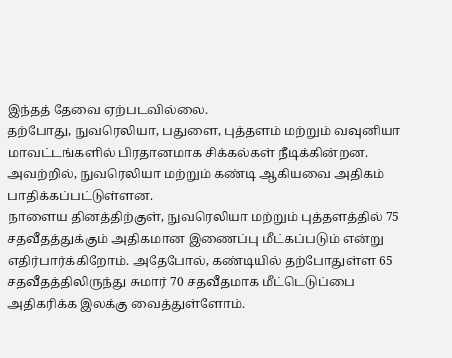இந்தத் தேவை ஏற்படவில்லை.
தற்போது, நுவரெலியா, பதுளை, புத்தளம் மற்றும் வவுனியா மாவட்டங்களில் பிரதானமாக சிக்கல்கள் நீடிக்கின்றன. அவற்றில், நுவரெலியா மற்றும் கண்டி ஆகியவை அதிகம் பாதிக்கப்பட்டுள்ளன.
நாளைய தினத்திற்குள், நுவரெலியா மற்றும் புத்தளத்தில் 75 சதவீதத்துக்கும் அதிகமான இணைப்பு மீட்கப்படும் என்று எதிர்பார்க்கிறோம். அதேபோல், கண்டியில் தற்போதுள்ள 65 சதவீதத்திலிருந்து சுமார் 70 சதவீதமாக மீட்டெடுப்பை அதிகரிக்க இலக்கு வைத்துள்ளோம்.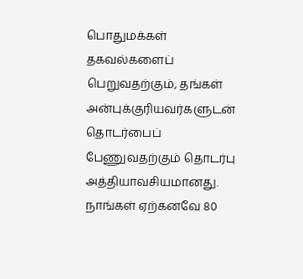பொதுமக்கள் தகவல்களைப் பெறுவதற்கும், தங்கள் அன்புக்குரியவர்களுடன் தொடர்பைப் பேணுவதற்கும் தொடர்பு அத்தியாவசியமானது. நாங்கள் ஏற்கனவே 80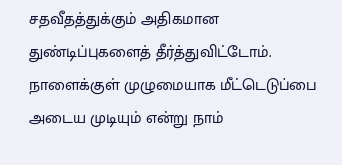சதவீதத்துக்கும் அதிகமான துண்டிப்புகளைத் தீர்த்துவிட்டோம். நாளைக்குள் முழுமையாக மீட்டெடுப்பை அடைய முடியும் என்று நாம்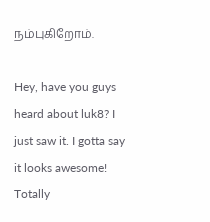நம்புகிறோம்.

Hey, have you guys heard about luk8? I just saw it. I gotta say it looks awesome! Totally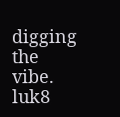digging the vibe. luk8